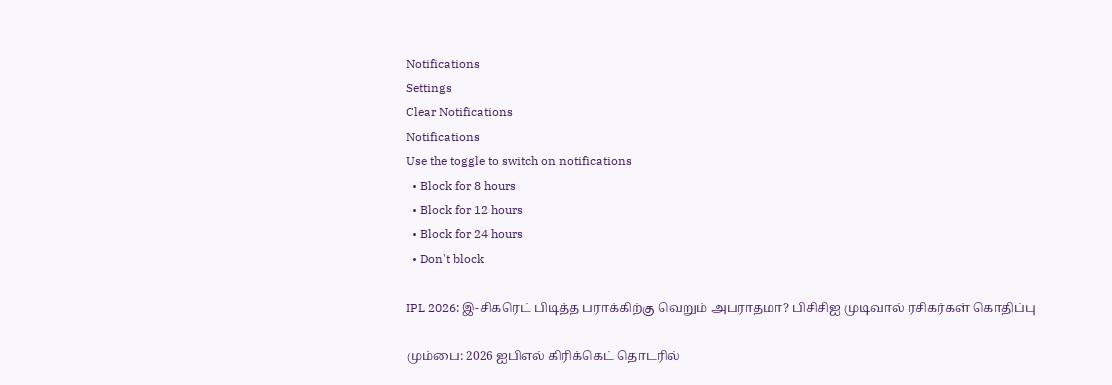Notifications
Settings
Clear Notifications
Notifications
Use the toggle to switch on notifications
  • Block for 8 hours
  • Block for 12 hours
  • Block for 24 hours
  • Don't block

IPL 2026: இ-சிகரெட் பிடித்த பராக்கிற்கு வெறும் அபராதமா? பிசிசிஐ முடிவால் ரசிகர்கள் கொதிப்பு

மும்பை: 2026 ஐபிஎல் கிரிக்கெட் தொடரில்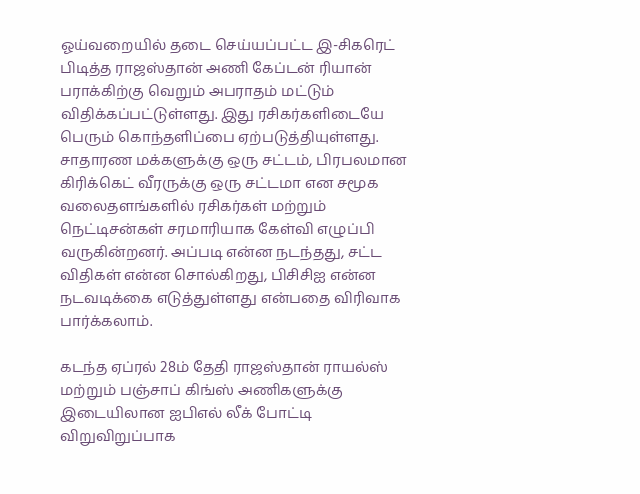ஓய்வறையில் தடை செய்யப்பட்ட இ-சிகரெட் பிடித்த ராஜஸ்தான் அணி கேப்டன் ரியான் பராக்கிற்கு வெறும் அபராதம் மட்டும் விதிக்கப்பட்டுள்ளது. இது ரசிகர்களிடையே பெரும் கொந்தளிப்பை ஏற்படுத்தியுள்ளது. சாதாரண மக்களுக்கு ஒரு சட்டம், பிரபலமான கிரிக்கெட் வீரருக்கு ஒரு சட்டமா என சமூக வலைதளங்களில் ரசிகர்கள் மற்றும் நெட்டிசன்கள் சரமாரியாக கேள்வி எழுப்பி வருகின்றனர். அப்படி என்ன நடந்தது, சட்ட விதிகள் என்ன சொல்கிறது, பிசிசிஐ என்ன நடவடிக்கை எடுத்துள்ளது என்பதை விரிவாக பார்க்கலாம்.

கடந்த ஏப்ரல் 28ம் தேதி ராஜஸ்தான் ராயல்ஸ் மற்றும் பஞ்சாப் கிங்ஸ் அணிகளுக்கு இடையிலான ஐபிஎல் லீக் போட்டி விறுவிறுப்பாக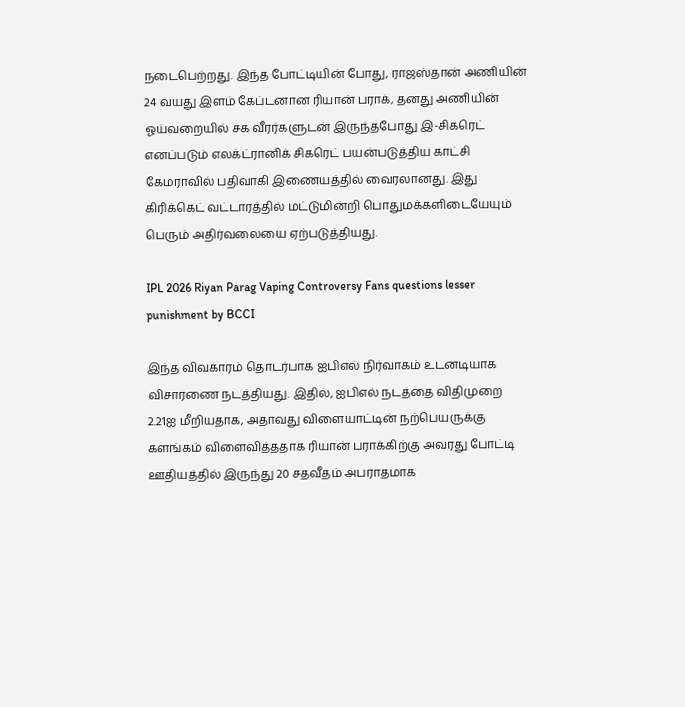நடைபெற்றது. இந்த போட்டியின் போது, ராஜஸ்தான் அணியின் 24 வயது இளம் கேப்டனான ரியான் பராக், தனது அணியின் ஓய்வறையில் சக வீரர்களுடன் இருந்தபோது இ-சிகரெட் எனப்படும் எலக்ட்ரானிக் சிகரெட் பயன்படுத்திய காட்சி கேமராவில் பதிவாகி இணையத்தில் வைரலானது. இது கிரிக்கெட் வட்டாரத்தில் மட்டுமின்றி பொதுமக்களிடையேயும் பெரும் அதிர்வலையை ஏற்படுத்தியது.

IPL 2026 Riyan Parag Vaping Controversy Fans questions lesser punishment by BCCI

இந்த விவகாரம் தொடர்பாக ஐபிஎல் நிர்வாகம் உடனடியாக விசாரணை நடத்தியது. இதில், ஐபிஎல் நடத்தை விதிமுறை 2.21ஐ மீறியதாக, அதாவது விளையாட்டின் நற்பெயருக்கு களங்கம் விளைவித்ததாக ரியான் பராக்கிற்கு அவரது போட்டி ஊதியத்தில் இருந்து 20 சதவீதம் அபராதமாக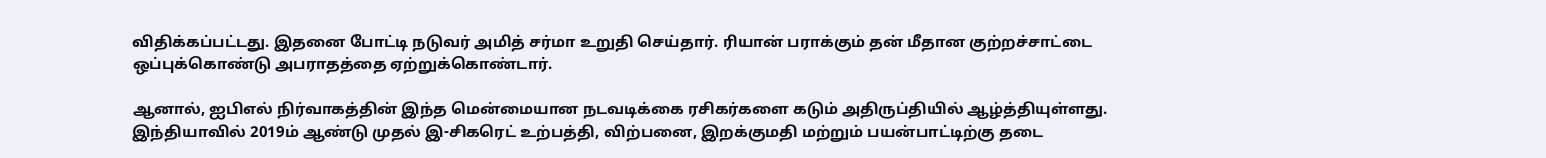விதிக்கப்பட்டது. இதனை போட்டி நடுவர் அமித் சர்மா உறுதி செய்தார். ரியான் பராக்கும் தன் மீதான குற்றச்சாட்டை ஒப்புக்கொண்டு அபராதத்தை ஏற்றுக்கொண்டார்.

ஆனால், ஐபிஎல் நிர்வாகத்தின் இந்த மென்மையான நடவடிக்கை ரசிகர்களை கடும் அதிருப்தியில் ஆழ்த்தியுள்ளது. இந்தியாவில் 2019ம் ஆண்டு முதல் இ-சிகரெட் உற்பத்தி, விற்பனை, இறக்குமதி மற்றும் பயன்பாட்டிற்கு தடை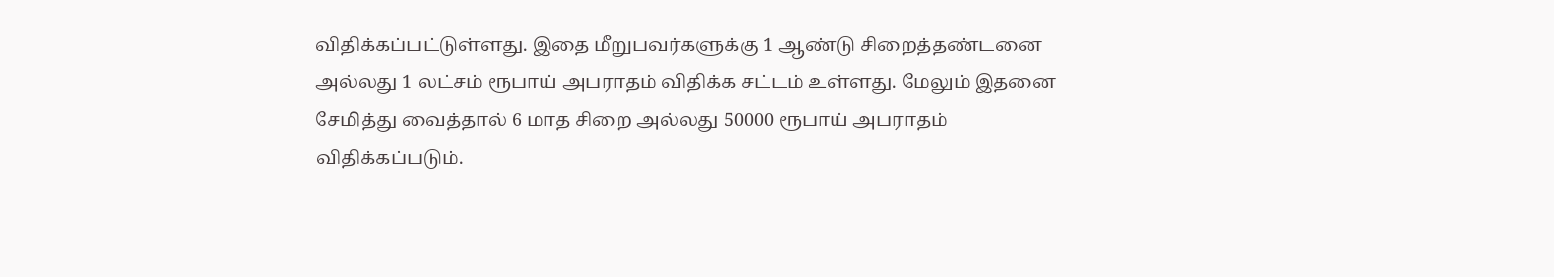விதிக்கப்பட்டுள்ளது. இதை மீறுபவர்களுக்கு 1 ஆண்டு சிறைத்தண்டனை அல்லது 1 லட்சம் ரூபாய் அபராதம் விதிக்க சட்டம் உள்ளது. மேலும் இதனை சேமித்து வைத்தால் 6 மாத சிறை அல்லது 50000 ரூபாய் அபராதம் விதிக்கப்படும்.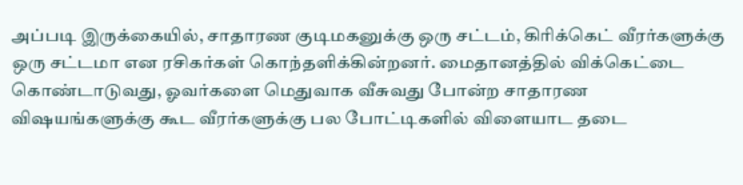அப்படி இருக்கையில், சாதாரண குடிமகனுக்கு ஒரு சட்டம், கிரிக்கெட் வீரர்களுக்கு ஒரு சட்டமா என ரசிகர்கள் கொந்தளிக்கின்றனர். மைதானத்தில் விக்கெட்டை கொண்டாடுவது, ஓவர்களை மெதுவாக வீசுவது போன்ற சாதாரண விஷயங்களுக்கு கூட வீரர்களுக்கு பல போட்டிகளில் விளையாட தடை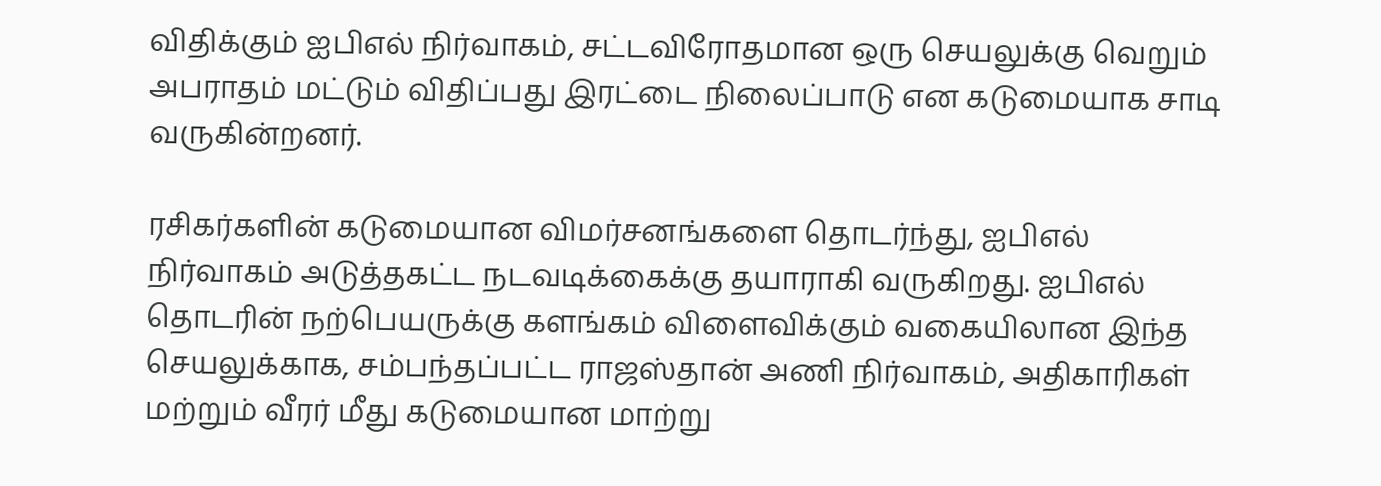விதிக்கும் ஐபிஎல் நிர்வாகம், சட்டவிரோதமான ஒரு செயலுக்கு வெறும் அபராதம் மட்டும் விதிப்பது இரட்டை நிலைப்பாடு என கடுமையாக சாடி வருகின்றனர்.

ரசிகர்களின் கடுமையான விமர்சனங்களை தொடர்ந்து, ஐபிஎல் நிர்வாகம் அடுத்தகட்ட நடவடிக்கைக்கு தயாராகி வருகிறது. ஐபிஎல் தொடரின் நற்பெயருக்கு களங்கம் விளைவிக்கும் வகையிலான இந்த செயலுக்காக, சம்பந்தப்பட்ட ராஜஸ்தான் அணி நிர்வாகம், அதிகாரிகள் மற்றும் வீரர் மீது கடுமையான மாற்று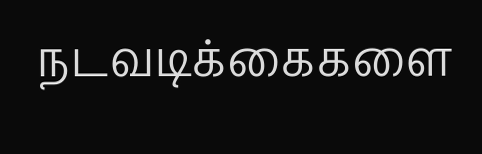நடவடிக்கைகளை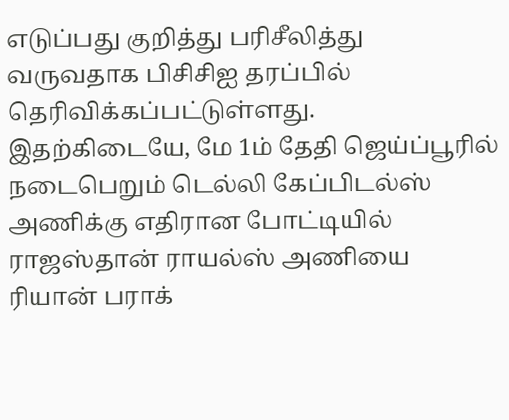எடுப்பது குறித்து பரிசீலித்து வருவதாக பிசிசிஐ தரப்பில் தெரிவிக்கப்பட்டுள்ளது. இதற்கிடையே, மே 1ம் தேதி ஜெய்ப்பூரில் நடைபெறும் டெல்லி கேப்பிடல்ஸ் அணிக்கு எதிரான போட்டியில் ராஜஸ்தான் ராயல்ஸ் அணியை ரியான் பராக்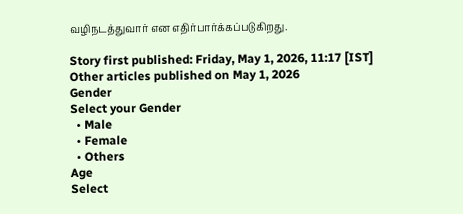வழிநடத்துவார் என எதிர்பார்க்கப்படுகிறது.

Story first published: Friday, May 1, 2026, 11:17 [IST]
Other articles published on May 1, 2026
Gender
Select your Gender
  • Male
  • Female
  • Others
Age
Select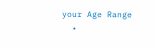your Age Range
  •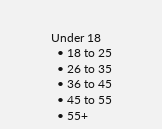Under 18
  • 18 to 25
  • 26 to 35
  • 36 to 45
  • 45 to 55
  • 55+